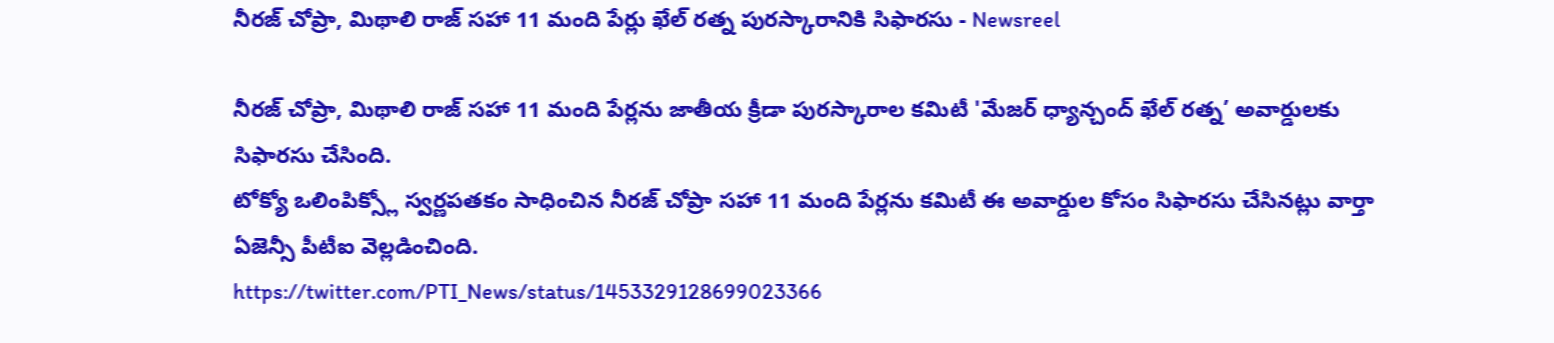నీరజ్ చోప్రా, మిథాలి రాజ్ సహా 11 మంది పేర్లు ఖేల్ రత్న పురస్కారానికి సిఫారసు - Newsreel

నీరజ్ చోప్రా, మిథాలి రాజ్ సహా 11 మంది పేర్లను జాతీయ క్రీడా పురస్కారాల కమిటీ 'మేజర్ ధ్యాన్చంద్ ఖేల్ రత్న’ అవార్డులకు సిఫారసు చేసింది.
టోక్యో ఒలింపిక్స్లో స్వర్ణపతకం సాధించిన నీరజ్ చోప్రా సహా 11 మంది పేర్లను కమిటీ ఈ అవార్డుల కోసం సిఫారసు చేసినట్లు వార్తా ఏజెన్సీ పీటీఐ వెల్లడించింది.
https://twitter.com/PTI_News/status/1453329128699023366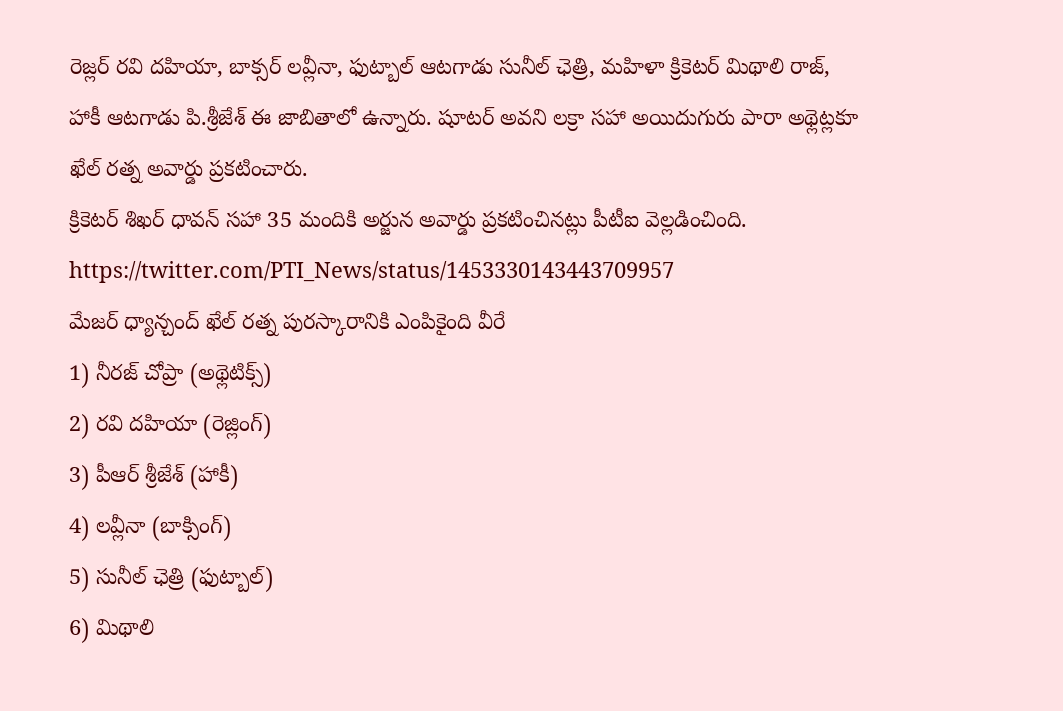రెజ్లర్ రవి దహియా, బాక్సర్ లవ్లీనా, ఫుట్బాల్ ఆటగాడు సునీల్ ఛెత్రి, మహిళా క్రికెటర్ మిథాలి రాజ్, హాకీ ఆటగాడు పి.శ్రీజేశ్ ఈ జాబితాలో ఉన్నారు. షూటర్ అవని లక్రా సహా అయిదుగురు పారా అథ్లెట్లకూ ఖేల్ రత్న అవార్డు ప్రకటించారు.
క్రికెటర్ శిఖర్ ధావన్ సహా 35 మందికి అర్జున అవార్డు ప్రకటించినట్లు పీటీఐ వెల్లడించింది.
https://twitter.com/PTI_News/status/1453330143443709957
మేజర్ ధ్యాన్చంద్ ఖేల్ రత్న పురస్కారానికి ఎంపికైంది వీరే
1) నీరజ్ చోప్రా (అథ్లెటిక్స్)
2) రవి దహియా (రెజ్లింగ్)
3) పీఆర్ శ్రీజేశ్ (హాకీ)
4) లవ్లీనా (బాక్సింగ్)
5) సునీల్ ఛెత్రి (ఫుట్బాల్)
6) మిథాలి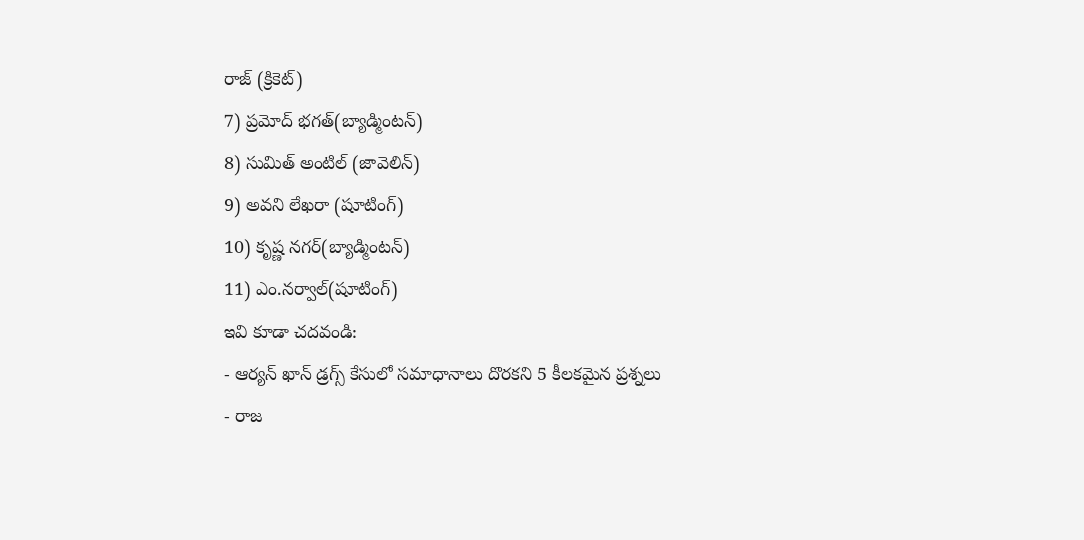రాజ్ (క్రికెట్)
7) ప్రమోద్ భగత్(బ్యాడ్మింటన్)
8) సుమిత్ అంటిల్ (జావెలిన్)
9) అవని లేఖరా (షూటింగ్)
10) కృష్ణ నగర్(బ్యాడ్మింటన్)
11) ఎం.నర్వాల్(షూటింగ్)
ఇవి కూడా చదవండి:
- ఆర్యన్ ఖాన్ డ్రగ్స్ కేసులో సమాధానాలు దొరకని 5 కీలకమైన ప్రశ్నలు
- రాజ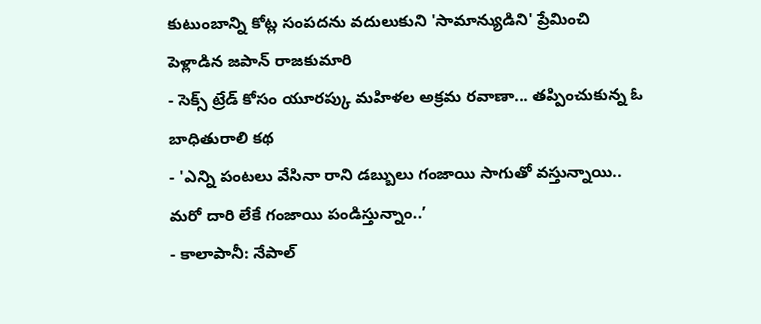కుటుంబాన్ని కోట్ల సంపదను వదులుకుని 'సామాన్యుడిని' ప్రేమించి పెళ్లాడిన జపాన్ రాజకుమారి
- సెక్స్ ట్రేడ్ కోసం యూరప్కు మహిళల అక్రమ రవాణా... తప్పించుకున్న ఓ బాధితురాలి కథ
- 'ఎన్ని పంటలు వేసినా రాని డబ్బులు గంజాయి సాగుతో వస్తున్నాయి.. మరో దారి లేకే గంజాయి పండిస్తున్నాం..’
- కాలాపానీ: నేపాల్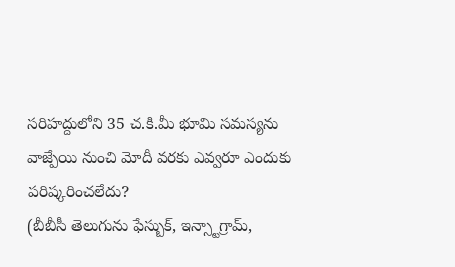సరిహద్దులోని 35 చ.కి.మీ భూమి సమస్యను వాజ్పేయి నుంచి మోదీ వరకు ఎవ్వరూ ఎందుకు పరిష్కరించలేదు?
(బీబీసీ తెలుగును ఫేస్బుక్, ఇన్స్టాగ్రామ్,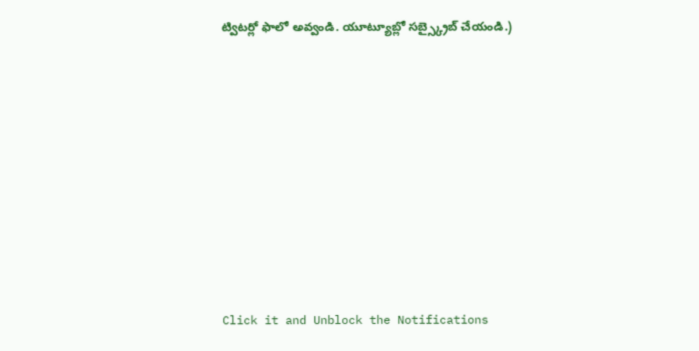ట్విటర్లో ఫాలో అవ్వండి. యూట్యూబ్లో సబ్స్క్రైబ్ చేయండి.)












Click it and Unblock the Notifications